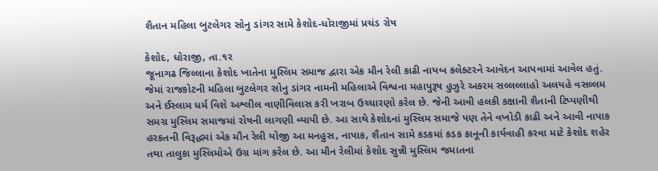શૈતાન મહિલા બુટલેગર સોનુ ડાંગર સામે કેશોદ-ધોરાજીમાં પ્રચંડ રોષ

કેશોદ, ધોરાજી, તા.૧ર
જૂનાગઢ જિલ્લાના કેશોદ ખાતેના મુસ્લિમ સમાજ દ્વારા એક મૌન રેલી કાઢી નાયબ કલેક્ટરને આવેદન આપવામાં આવેલ હતું. જેમાં રાજકોટની મહિલા બુટલેગર સોનુ ડાંગર નામની મહિલાએ વિશ્વના મહાપુરૂષ હુઝુરે અકરમ સલ્લલ્લાહો અલયહે વસલ્લમ અને ઈસ્લામ ધર્મ વિશે અશ્લીલ વાણીવિલાસ કરી ખરાબ ઉચ્ચારણો કરેલ છે. જેની આવી હલકી કક્ષાની શૈતાની ટિપ્પણીથી સમગ્ર મુસ્લિમ સમાજમાં રોષની લાગણી વ્યાપી છે. આ સાથે કેશોદનાં મુસ્લિમ સમાજે પણ તેને વખોડી કાઢી અને આવી નાપાક હરકતની વિરૂદ્ધમાં એક મૌન રેલી યોજી આ મનહુસ, નાપાક, શૈતાન સામે કડકમાં કડક કાનૂની કાર્યવાહી કરવા માટે કેશોદ શહેર તથા તાલુકા મુસ્લિમોએ ઉગ્ર માંગ કરેલ છે. આ મૌન રેલીમાં કેશોદ સુન્ની મુસ્લિમ જમાતના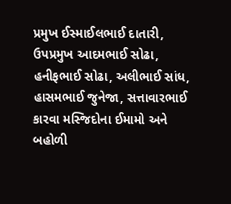પ્રમુખ ઈસ્માઈલભાઈ દાતારી, ઉપપ્રમુખ આદમભાઈ સોઢા, હનીફભાઈ સોઢા, અલીભાઈ સાંધ, હાસમભાઈ જુનેજા, સત્તાવારભાઈ કારવા મસ્જિદોના ઈમામો અને બહોળી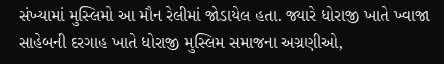સંખ્યામાં મુસ્લિમો આ મૌન રેલીમાં જોડાયેલ હતા. જ્યારે ધોરાજી ખાતે ખ્વાજા સાહેબની દરગાહ ખાતે ધોરાજી મુસ્લિમ સમાજના અગ્રણીઓ,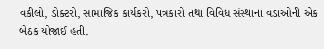વકીલો, ડોક્ટરો, સામાજિક કાર્યકરો, પત્રકારો તથા વિવિધ સંસ્થાના વડાઓની એક બેઠક યોજાઈ હતી.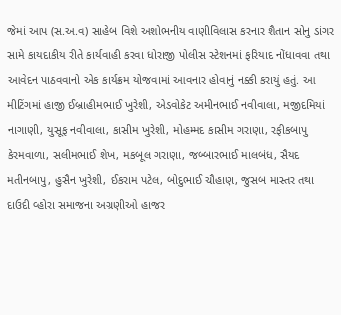જેમાં આપ (સ.અ.વ) સાહેબ વિશે અશોભનીય વાણીવિલાસ કરનાર શૈતાન સોનુ ડાંગર સામે કાયદાકીય રીતે કાર્યવાહી કરવા ધોરાજી પોલીસ સ્ટેશનમાં ફરિયાદ નોંધાવવા તથા આવેદન પાઠવવાનો એક કાર્યક્રમ યોજવામાં આવનાર હોવાનું નક્કી કરાયું હતું. આ મીટિંગમાં હાજી ઈબ્રાહીમભાઈ ખુરેશી, એડવોકેટ અમીનભાઈ નવીવાલા, મજીદમિયાં નાગાણી, યુસૂફ નવીવાલા, કાસીમ ખુરેશી, મોહમ્મદ કાસીમ ગરાણા, રફીકબાપુ કેરમવાળા, સલીમભાઈ શેખ, મકબૂલ ગરાણા, જબ્બારભાઈ માલબંધ, સૈયદ મતીનબાપુ, હુસૈન ખુરેશી, ઈકરામ પટેલ, બોદુભાઈ ચૌહાણ, જુસબ માસ્તર તથા દાઉદી વ્હોરા સમાજના અગ્રણીઓ હાજર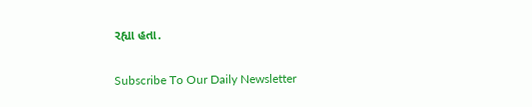રહ્યા હતા.

Subscribe To Our Daily Newsletter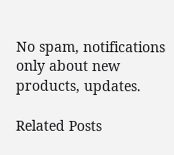No spam, notifications only about new products, updates.

Related Posts